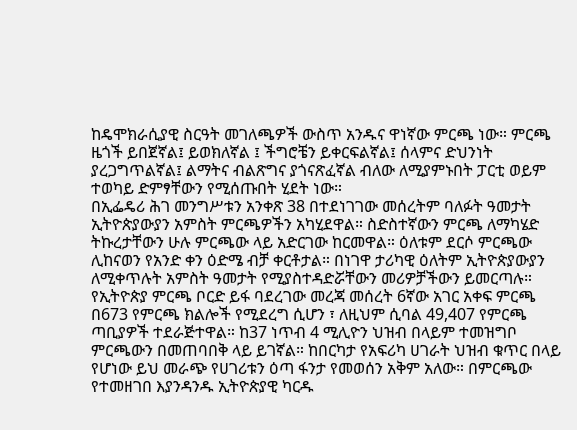ከዴሞክራሲያዊ ስርዓት መገለጫዎች ውስጥ አንዱና ዋነኛው ምርጫ ነው። ምርጫ ዜጎች ይበጀኛል፤ ይወክለኛል ፤ ችግሮቼን ይቀርፍልኛል፤ ሰላምና ድህንነት ያረጋግጥልኛል፤ ልማትና ብልጽግና ያጎናጽፈኛል ብለው ለሚያምኑበት ፓርቲ ወይም ተወካይ ድምፃቸውን የሚሰጡበት ሂደት ነው።
በኢፌዴሪ ሕገ መንግሥቱን አንቀጽ 38 በተደነገገው መሰረትም ባለፉት ዓመታት ኢትዮጵያውያን አምስት ምርጫዎችን አካሂደዋል። ስድስተኛውን ምርጫ ለማካሄድ ትኩረታቸውን ሁሉ ምርጫው ላይ አድርገው ከርመዋል። ዕለቱም ደርሶ ምርጫው ሊከናወን የአንድ ቀን ዕድሜ ብቻ ቀርቶታል። በነገዋ ታሪካዊ ዕለትም ኢትዮጵያውያን ለሚቀጥሉት አምስት ዓመታት የሚያስተዳድሯቸውን መሪዎቻችውን ይመርጣሉ።
የኢትዮጵያ ምርጫ ቦርድ ይፋ ባደረገው መረጃ መሰረት 6ኛው አገር አቀፍ ምርጫ በ673 የምርጫ ክልሎች የሚደረግ ሲሆን ፣ ለዚህም ሲባል 49,407 የምርጫ ጣቢያዎች ተደራጅተዋል። ከ37 ነጥብ 4 ሚሊዮን ህዝብ በላይም ተመዝግቦ ምርጫውን በመጠባበቅ ላይ ይገኛል። ከበርካታ የአፍሪካ ሀገራት ህዝብ ቁጥር በላይ የሆነው ይህ መራጭ የሀገሪቱን ዕጣ ፋንታ የመወሰን አቅም አለው። በምርጫው የተመዘገበ እያንዳንዱ ኢትዮጵያዊ ካርዱ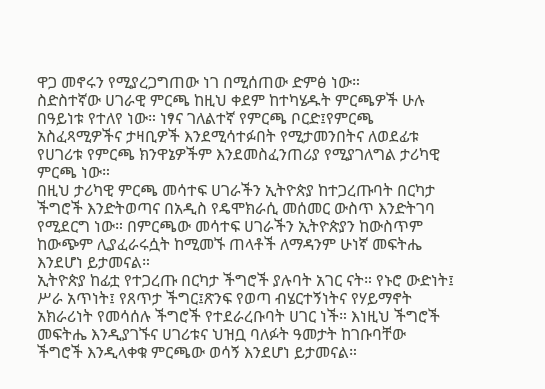ዋጋ መኖሩን የሚያረጋግጠው ነገ በሚሰጠው ድምፅ ነው።
ስድስተኛው ሀገራዊ ምርጫ ከዚህ ቀደም ከተካሄዱት ምርጫዎች ሁሉ በዓይነቱ የተለየ ነው። ነፃና ገለልተኛ የምርጫ ቦርድ፤የምርጫ አስፈጻሚዎችና ታዛቢዎች እንደሚሳተፉበት የሚታመንበትና ለወደፊቱ የሀገሪቱ የምርጫ ክንዋኔዎችም እንደመስፈንጠሪያ የሚያገለግል ታሪካዊ ምርጫ ነው።
በዚህ ታሪካዊ ምርጫ መሳተፍ ሀገራችን ኢትዮጵያ ከተጋረጡባት በርካታ ችግሮች እንድትወጣና በአዲስ የዴሞክራሲ መሰመር ውስጥ እንድትገባ የሚደርግ ነው። በምርጫው መሳተፍ ሀገራችን ኢትዮጵያን ከውስጥም ከውጭም ሊያፈራሩሷት ከሚመኙ ጠላቶች ለማዳንም ሁነኛ መፍትሔ እንደሆነ ይታመናል።
ኢትዮጵያ ከፊቷ የተጋረጡ በርካታ ችግሮች ያሉባት አገር ናት። የኑሮ ውድነት፤ ሥራ አጥነት፤ የጸጥታ ችግር፤ጽንፍ የወጣ ብሄርተኝነትና የሃይማኖት አክራሪነት የመሳሰሉ ችግሮች የተደራረቡባት ሀገር ነች። እነዚህ ችግሮች መፍትሔ እንዲያገኙና ሀገሪቱና ህዝቧ ባለፉት ዓመታት ከገቡባቸው ችግሮች እንዲላቀቁ ምርጫው ወሳኝ እንደሆነ ይታመናል።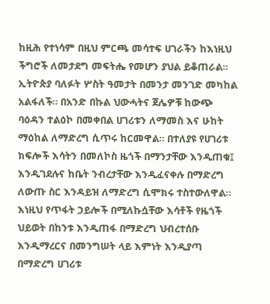ከዚሕ የተነሳም በዚህ ምርጫ መሳተፍ ሀገራችን ከእነዚህ ችግሮች ለመታደግ መፍትሔ የመሆን ያህል ይቆጠራል።
ኢትዮጵያ ባለፉት ሦስት ዓመታት በመንታ መንገድ መካከል አልፋለች። በአንድ በኩል ህውሓትና ጀሌዎቹ ከውጭ ባዕዳን ተልዕኮ በመቀበል ሀገሪቱን ለማመስ እና ሁከት ማዕከል ለማድረግ ሲጥሩ ከርመዋል። በተለያዩ የሀገሪቱ ክፍሎች እሳትን በመለኮስ ዜጎች በማንታቸው እንዲጠቁ፤ እንዲገደሉና ከቤት ንብረታቸው እንዲፈናቀሉ በማድረግ ለውጡ ስር እንዳይዝ ለማድረግ ሲሞክሩ ተስተውለዋል።
እነዚህ የጥፋት ኃይሎች በሚለኩሷቸው እሳቶች የዜጎች ህይወት በከንቱ እንዲጠፋ በማድረግ ህብረተሰቡ እንዲማረርና በመንግሠት ላይ እምነት እንዲያጣ በማድረግ ሀገሪቱ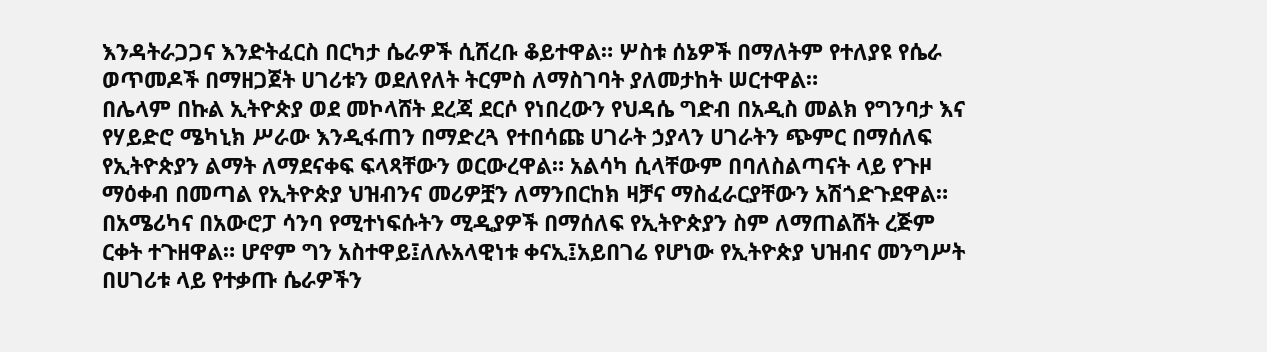እንዳትራጋጋና እንድትፈርስ በርካታ ሴራዎች ሲሸረቡ ቆይተዋል። ሦስቱ ሰኔዎች በማለትም የተለያዩ የሴራ ወጥመዶች በማዘጋጀት ሀገሪቱን ወደለየለት ትርምስ ለማስገባት ያለመታከት ሠርተዋል።
በሌላም በኩል ኢትዮጵያ ወደ መኮላሸት ደረጃ ደርሶ የነበረውን የህዳሴ ግድብ በአዲስ መልክ የግንባታ እና የሃይድሮ ሜካኒክ ሥራው እንዲፋጠን በማድረጓ የተበሳጩ ሀገራት ኃያላን ሀገራትን ጭምር በማሰለፍ የኢትዮጵያን ልማት ለማደናቀፍ ፍላጻቸውን ወርውረዋል። አልሳካ ሲላቸውም በባለስልጣናት ላይ የጉዞ ማዕቀብ በመጣል የኢትዮጵያ ህዝብንና መሪዎቿን ለማንበርከክ ዛቻና ማስፈራርያቸውን አሽጎድጉደዋል።
በአሜሪካና በአውሮፓ ሳንባ የሚተነፍሱትን ሚዲያዎች በማሰለፍ የኢትዮጵያን ስም ለማጠልሸት ረጅም ርቀት ተጉዘዋል። ሆኖም ግን አስተዋይ፤ለሉአላዊነቱ ቀናኢ፤አይበገሬ የሆነው የኢትዮጵያ ህዝብና መንግሥት በሀገሪቱ ላይ የተቃጡ ሴራዎችን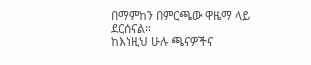በማምከን በምርጫው ዋዜማ ላይ ደርሰናል።
ከእነዚህ ሁሉ ጫናዎችና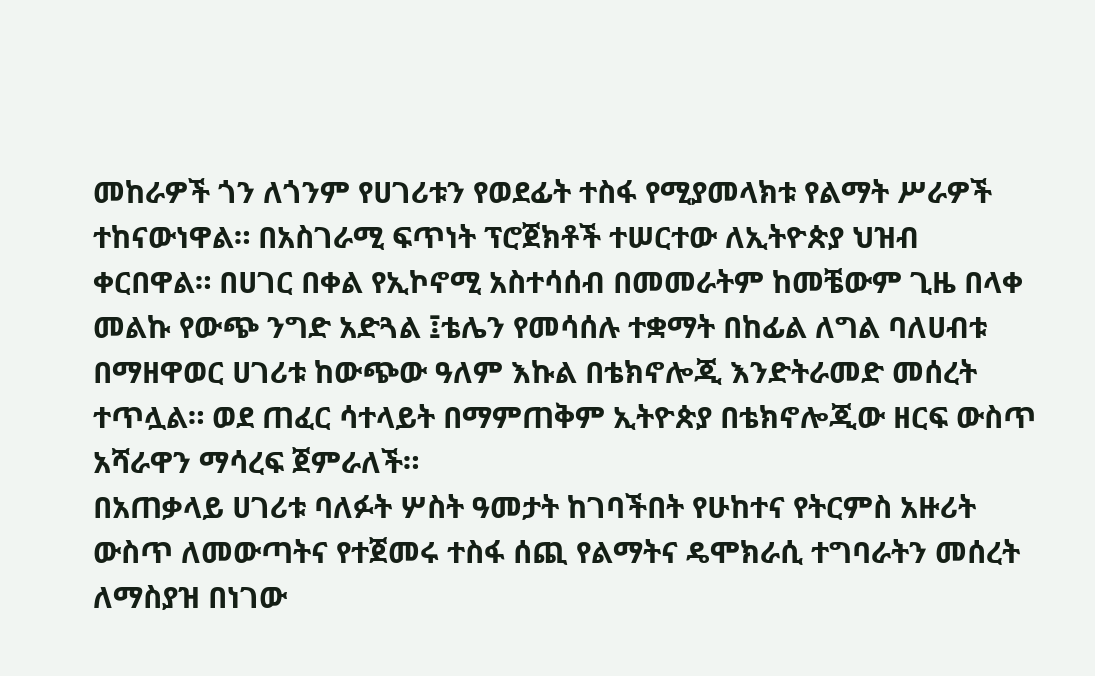መከራዎች ጎን ለጎንም የሀገሪቱን የወደፊት ተስፋ የሚያመላክቱ የልማት ሥራዎች ተከናውነዋል። በአስገራሚ ፍጥነት ፕሮጀክቶች ተሠርተው ለኢትዮጵያ ህዝብ ቀርበዋል። በሀገር በቀል የኢኮኖሚ አስተሳሰብ በመመራትም ከመቼውም ጊዜ በላቀ መልኩ የውጭ ንግድ አድጓል ፤ቴሌን የመሳሰሉ ተቋማት በከፊል ለግል ባለሀብቱ በማዘዋወር ሀገሪቱ ከውጭው ዓለም እኩል በቴክኖሎጂ እንድትራመድ መሰረት ተጥሏል። ወደ ጠፈር ሳተላይት በማምጠቅም ኢትዮጵያ በቴክኖሎጂው ዘርፍ ውስጥ አሻራዋን ማሳረፍ ጀምራለች።
በአጠቃላይ ሀገሪቱ ባለፉት ሦስት ዓመታት ከገባችበት የሁከተና የትርምስ አዙሪት ውስጥ ለመውጣትና የተጀመሩ ተስፋ ሰጪ የልማትና ዴሞክራሲ ተግባራትን መሰረት ለማስያዝ በነገው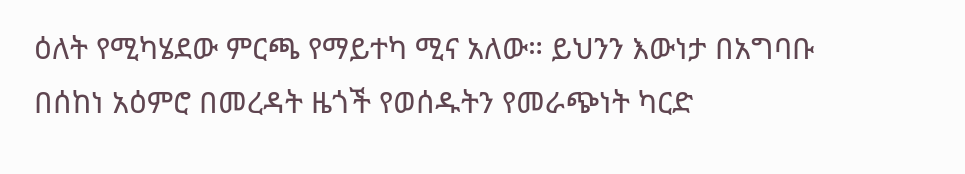ዕለት የሚካሄደው ምርጫ የማይተካ ሚና አለው። ይህንን እውነታ በአግባቡ በሰከነ አዕምሮ በመረዳት ዜጎች የወሰዱትን የመራጭነት ካርድ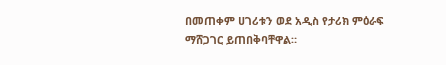በመጠቀም ሀገሪቱን ወደ አዲስ የታሪክ ምዕራፍ ማሸጋገር ይጠበቅባቸዋል።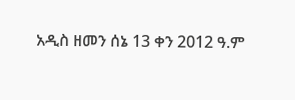አዲስ ዘመን ሰኔ 13 ቀን 2012 ዓ.ም